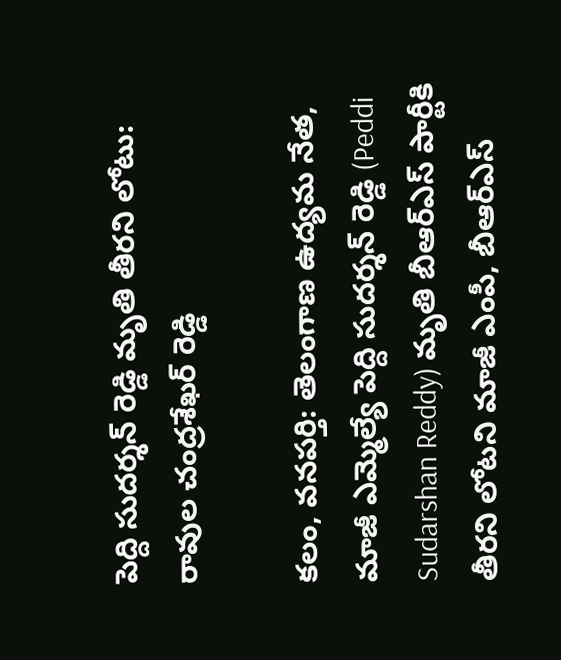పెద్ది సుదర్శన్ రెడ్డి మృతి తీరని లోటు: రావుల చంద్రశేఖర్ రెడ్డి

కలం, వనపర్తి: తెలంగాణ ఉద్యమ నేత, మాజీ ఎమ్మెల్యే పెద్ది సుదర్శన్ రెడ్డి (Peddi Sudarshan Reddy) మృతి బీఆర్ఎస్ పార్టీకి తీరని లోటని మాజీ ఎంపీ, బీఆర్ఎస్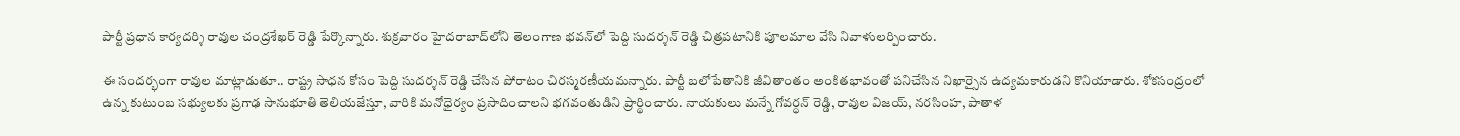పార్టీ ప్రధాన కార్యదర్శి రావుల చంద్రశేఖర్ రెడ్డి పేర్కొన్నారు. శుక్రవారం హైదరాబాద్‌లోని తెలంగాణ భవన్‌లో పెద్ది సుదర్శన్ రెడ్డి చిత్రపటానికి పూలమాల వేసి నివాళులర్పించారు.

ఈ సందర్భంగా రావుల మాట్లాడుతూ.. రాష్ట్ర సాధన కోసం పెద్ది సుదర్శన్ రెడ్డి చేసిన పోరాటం చిరస్మరణీయమన్నారు. పార్టీ బలోపేతానికి జీవితాంతం అంకితభావంతో పనిచేసిన నిఖార్సైన ఉద్యమకారుడని కొనియాడారు. శోకసంద్రంలో ఉన్న కుటుంబ సభ్యులకు ప్రగాఢ సానుభూతి తెలియజేస్తూ, వారికి మనోధైర్యం ప్రసాదించాలని భగవంతుడిని ప్రార్థించారు. నాయకులు మన్నే గోవర్ధన్ రెడ్డి, రావుల విజయ్, నరసింహ, పాతాళ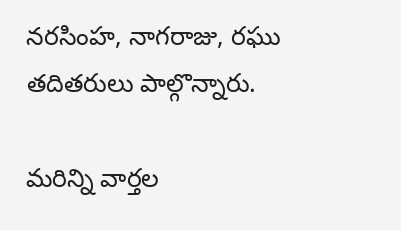నరసింహ, నాగరాజు, రఘు తదితరులు పాల్గొన్నారు.

మ‌రిన్ని వార్త‌ల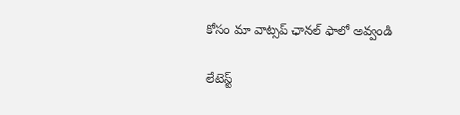కోసం మా వాట్స‌ప్ ఛాన‌ల్ ఫాలో అవ్వండి

లేటెస్ట్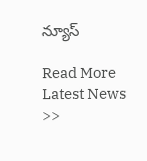న్యూస్‌

Read More Latest News >>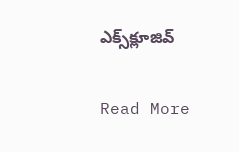ఎక్స్‌క్లూజివ్‌

Read More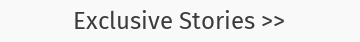Exclusive Stories >>